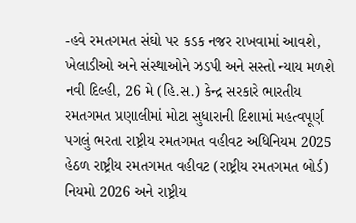-હવે રમતગમત સંઘો પર કડક નજર રાખવામાં આવશે, ખેલાડીઓ અને સંસ્થાઓને ઝડપી અને સસ્તો ન્યાય મળશે
નવી દિલ્હી, 26 મે (હિ.સ.) કેન્દ્ર સરકારે ભારતીય રમતગમત પ્રણાલીમાં મોટા સુધારાની દિશામાં મહત્વપૂર્ણ પગલું ભરતા રાષ્ટ્રીય રમતગમત વહીવટ અધિનિયમ 2025 હેઠળ રાષ્ટ્રીય રમતગમત વહીવટ (રાષ્ટ્રીય રમતગમત બોર્ડ) નિયમો 2026 અને રાષ્ટ્રીય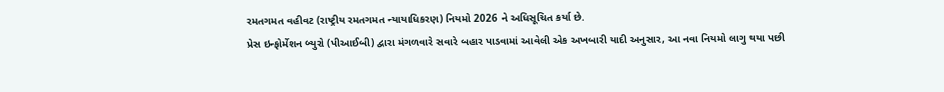રમતગમત વહીવટ (રાષ્ટ્રીય રમતગમત ન્યાયાધિકરણ) નિયમો 2026 ને અધિસૂચિત કર્યા છે.
પ્રેસ ઇન્ફોર્મેશન બ્યુરો (પીઆઈબી) દ્વારા મંગળવારે સવારે બહાર પાડવામાં આવેલી એક અખબારી યાદી અનુસાર, આ નવા નિયમો લાગુ થયા પછી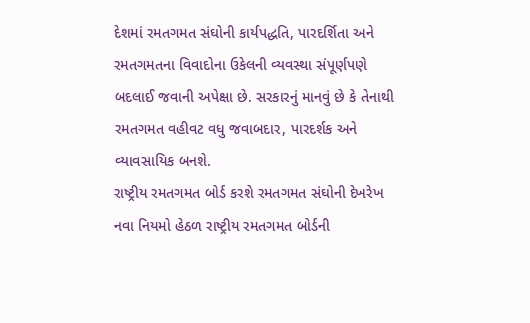દેશમાં રમતગમત સંઘોની કાર્યપદ્ધતિ, પારદર્શિતા અને રમતગમતના વિવાદોના ઉકેલની વ્યવસ્થા સંપૂર્ણપણે બદલાઈ જવાની અપેક્ષા છે. સરકારનું માનવું છે કે તેનાથી રમતગમત વહીવટ વધુ જવાબદાર, પારદર્શક અને વ્યાવસાયિક બનશે.
રાષ્ટ્રીય રમતગમત બોર્ડ કરશે રમતગમત સંઘોની દેખરેખ
નવા નિયમો હેઠળ રાષ્ટ્રીય રમતગમત બોર્ડની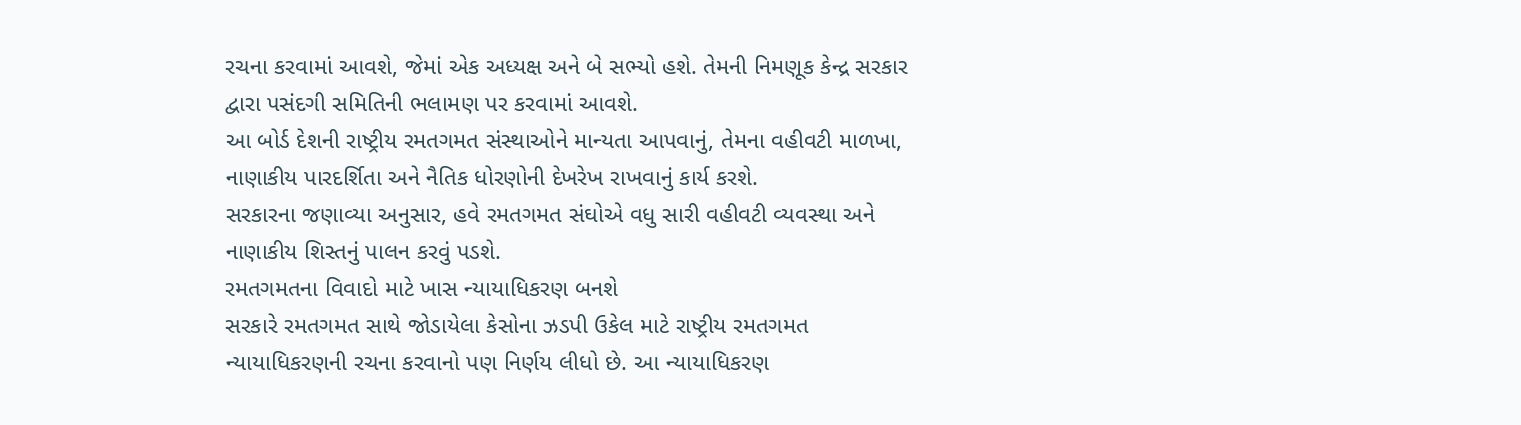રચના કરવામાં આવશે, જેમાં એક અધ્યક્ષ અને બે સભ્યો હશે. તેમની નિમણૂક કેન્દ્ર સરકાર દ્વારા પસંદગી સમિતિની ભલામણ પર કરવામાં આવશે.
આ બોર્ડ દેશની રાષ્ટ્રીય રમતગમત સંસ્થાઓને માન્યતા આપવાનું, તેમના વહીવટી માળખા, નાણાકીય પારદર્શિતા અને નૈતિક ધોરણોની દેખરેખ રાખવાનું કાર્ય કરશે.
સરકારના જણાવ્યા અનુસાર, હવે રમતગમત સંઘોએ વધુ સારી વહીવટી વ્યવસ્થા અને નાણાકીય શિસ્તનું પાલન કરવું પડશે.
રમતગમતના વિવાદો માટે ખાસ ન્યાયાધિકરણ બનશે
સરકારે રમતગમત સાથે જોડાયેલા કેસોના ઝડપી ઉકેલ માટે રાષ્ટ્રીય રમતગમત ન્યાયાધિકરણની રચના કરવાનો પણ નિર્ણય લીધો છે. આ ન્યાયાધિકરણ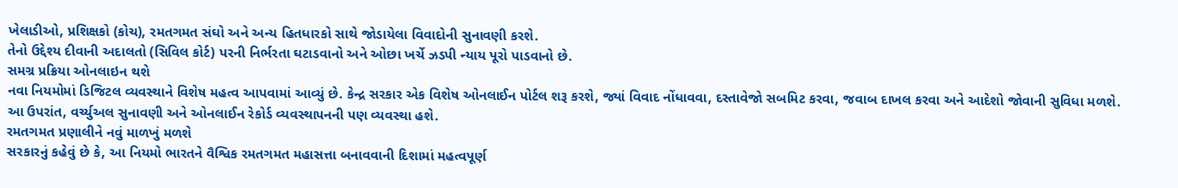ખેલાડીઓ, પ્રશિક્ષકો (કોચ), રમતગમત સંઘો અને અન્ય હિતધારકો સાથે જોડાયેલા વિવાદોની સુનાવણી કરશે.
તેનો ઉદ્દેશ્ય દીવાની અદાલતો (સિવિલ કોર્ટ) પરની નિર્ભરતા ઘટાડવાનો અને ઓછા ખર્ચે ઝડપી ન્યાય પૂરો પાડવાનો છે.
સમગ્ર પ્રક્રિયા ઓનલાઇન થશે
નવા નિયમોમાં ડિજિટલ વ્યવસ્થાને વિશેષ મહત્વ આપવામાં આવ્યું છે. કેન્દ્ર સરકાર એક વિશેષ ઓનલાઈન પોર્ટલ શરૂ કરશે, જ્યાં વિવાદ નોંધાવવા, દસ્તાવેજો સબમિટ કરવા, જવાબ દાખલ કરવા અને આદેશો જોવાની સુવિધા મળશે.
આ ઉપરાંત, વર્ચ્યુઅલ સુનાવણી અને ઓનલાઈન રેકોર્ડ વ્યવસ્થાપનની પણ વ્યવસ્થા હશે.
રમતગમત પ્રણાલીને નવું માળખું મળશે
સરકારનું કહેવું છે કે, આ નિયમો ભારતને વૈશ્વિક રમતગમત મહાસત્તા બનાવવાની દિશામાં મહત્વપૂર્ણ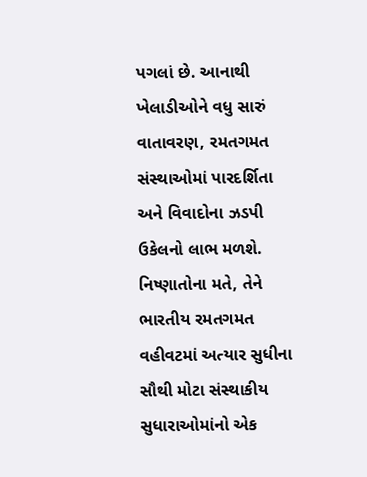પગલાં છે. આનાથી ખેલાડીઓને વધુ સારું વાતાવરણ, રમતગમત સંસ્થાઓમાં પારદર્શિતા અને વિવાદોના ઝડપી ઉકેલનો લાભ મળશે.
નિષ્ણાતોના મતે, તેને ભારતીય રમતગમત વહીવટમાં અત્યાર સુધીના સૌથી મોટા સંસ્થાકીય સુધારાઓમાંનો એક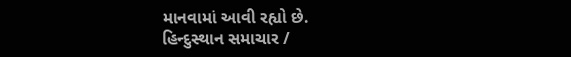માનવામાં આવી રહ્યો છે.
હિન્દુસ્થાન સમાચાર /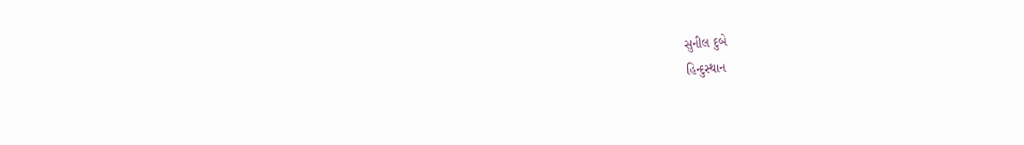સુનીલ દુબે
હિન્દુસ્થાન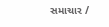સમાચાર /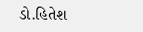ડો.હિતેશ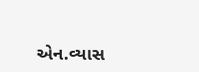એન.વ્યાસ